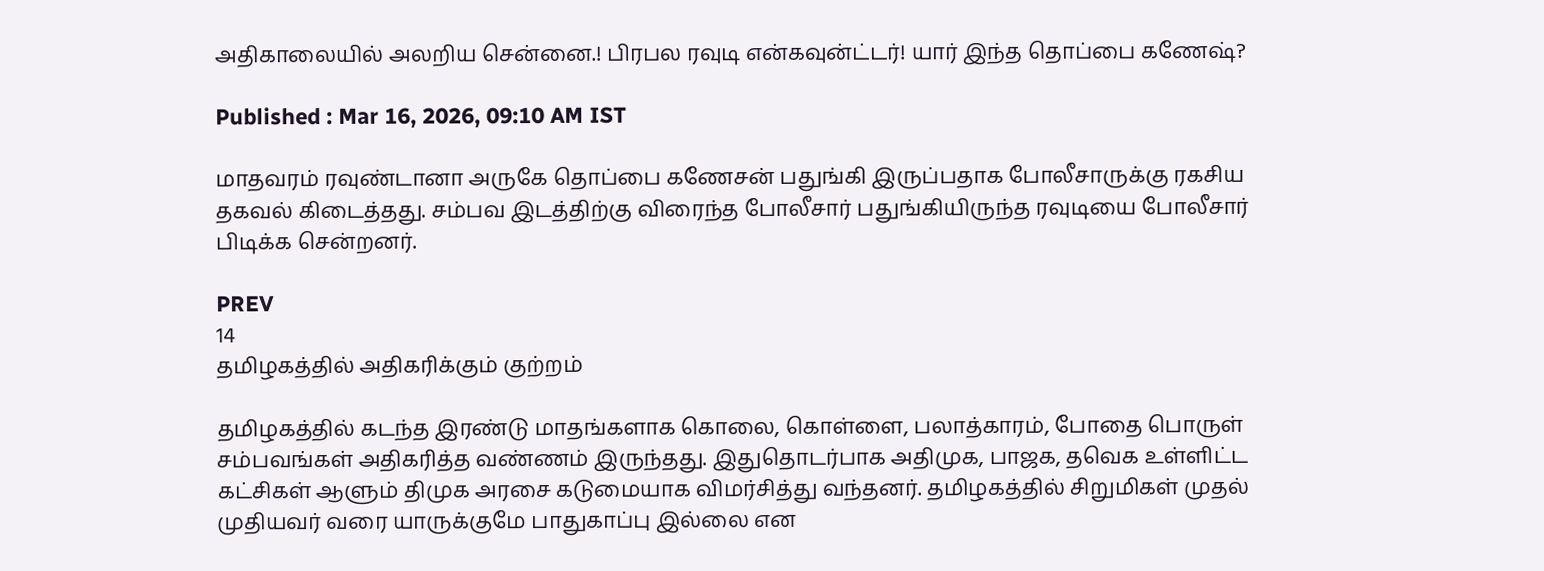அதிகாலையில் அலறிய சென்னை.! பிரபல ரவுடி என்கவுன்ட்டர்! யார் இந்த தொப்பை கணேஷ்?

Published : Mar 16, 2026, 09:10 AM IST

மாதவரம் ரவுண்டானா அருகே தொப்பை கணேசன் பதுங்கி இருப்பதாக போலீசாருக்கு ரகசிய தகவல் கிடைத்தது. சம்பவ இடத்திற்கு விரைந்த போலீசார் பதுங்கியிருந்த ரவுடியை போலீசார் பிடிக்க சென்றனர்.

PREV
14
தமிழகத்தில் அதிகரிக்கும் குற்றம்

தமிழகத்தில் கடந்த இரண்டு மாதங்களாக கொலை, கொள்ளை, பலாத்காரம், போதை பொருள் சம்பவங்கள் அதிகரித்த வண்ணம் இருந்தது. இதுதொடர்பாக அதிமுக, பாஜக, தவெக உள்ளிட்ட கட்சிகள் ஆளும் திமுக அரசை கடுமையாக விமர்சித்து வந்தனர். தமிழகத்தில் சிறுமிகள் முதல் முதியவர் வரை யாருக்குமே பாதுகாப்பு இல்லை என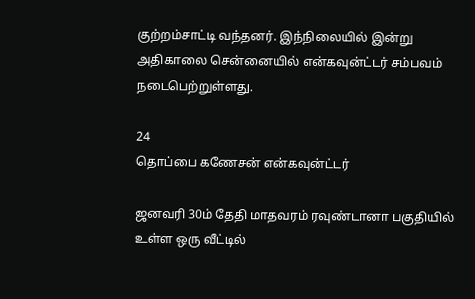குற்றம்சாட்டி வந்தனர். இந்நிலையில் இன்று அதிகாலை சென்னையில் என்கவுன்ட்டர் சம்பவம் நடைபெற்றுள்ளது.

24
தொப்பை கணேசன் என்கவுன்ட்டர்

ஜனவரி 30ம் தேதி மாதவரம் ரவுண்டானா பகுதியில் உள்ள ஒரு வீட்டில்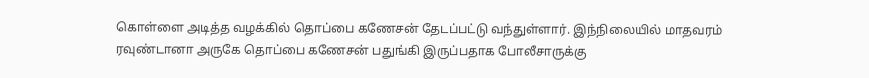கொள்ளை அடித்த வழக்கில் தொப்பை கணேசன் தேடப்பட்டு வந்துள்ளார். இந்நிலையில் மாதவரம் ரவுண்டானா அருகே தொப்பை கணேசன் பதுங்கி இருப்பதாக போலீசாருக்கு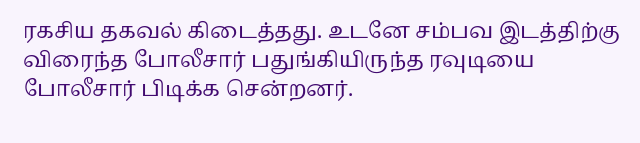ரகசிய தகவல் கிடைத்தது. உடனே சம்பவ இடத்திற்கு விரைந்த போலீசார் பதுங்கியிருந்த ரவுடியை போலீசார் பிடிக்க சென்றனர்.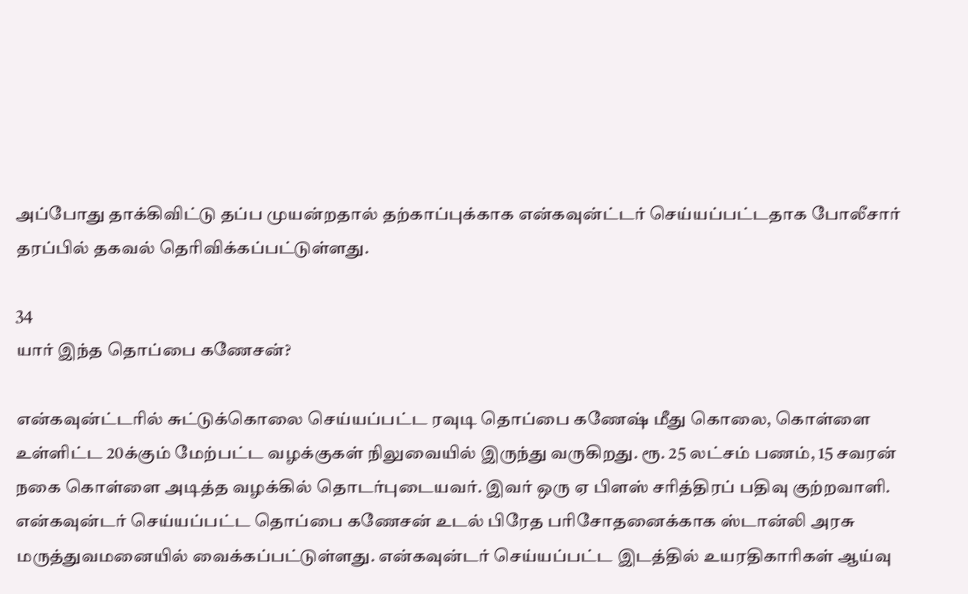அப்போது தாக்கிவிட்டு தப்ப முயன்றதால் தற்காப்புக்காக என்கவுன்ட்டர் செய்யப்பட்டதாக போலீசார் தரப்பில் தகவல் தெரிவிக்கப்பட்டுள்ளது.

34
யார் இந்த தொப்பை கணேசன்?

என்கவுன்ட்டரில் சுட்டுக்கொலை செய்யப்பட்ட ரவுடி தொப்பை கணேஷ் மீது கொலை, கொள்ளை உள்ளிட்ட 20க்கும் மேற்பட்ட வழக்குகள் நிலுவையில் இருந்து வருகிறது. ரூ. 25 லட்சம் பணம், 15 சவரன் நகை கொள்ளை அடித்த வழக்கில் தொடர்புடையவர். இவர் ஒரு ஏ பிளஸ் சரித்திரப் பதிவு குற்றவாளி. என்கவுன்டர் செய்யப்பட்ட தொப்பை கணேசன் உடல் பிரேத பரிசோதனைக்காக ஸ்டான்லி அரசு மருத்துவமனையில் வைக்கப்பட்டுள்ளது. என்கவுன்டர் செய்யப்பட்ட இடத்தில் உயரதிகாரிகள் ஆய்வு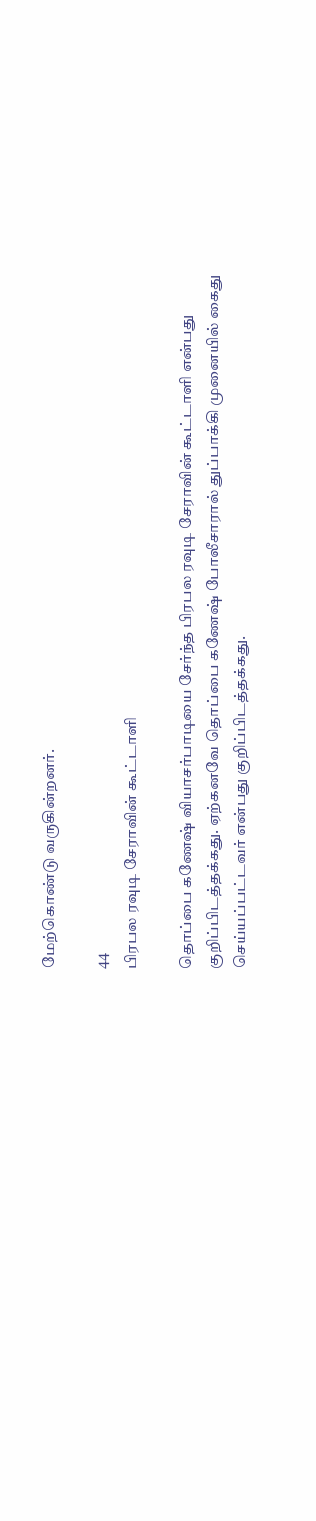மேற்கொண்டு வருகின்றனர்.

44
பிரபல ரவுடி சேராவின் கூட்டாளி

தொப்பை கணேஷ் வியாசர்பாடியை சேர்ந்த பிரபல ரவுடி சேராவின் கூட்டாளி என்பது குறிப்பிடத்தக்கது. ஏற்கனவே தொப்பை கணேஷ் போலீசாரால் துப்பாக்கி முனையில் கைது செய்யப்பட்டவர் என்பது குறிப்பிடத்தக்கது.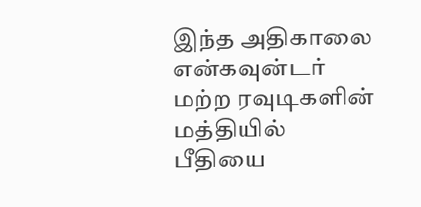இந்த அதிகாலை என்கவுன்டர் மற்ற ரவுடிகளின் மத்தியில் பீதியை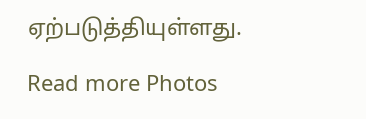ஏற்படுத்தியுள்ளது.

Read more Photos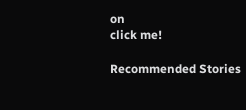on
click me!

Recommended Stories